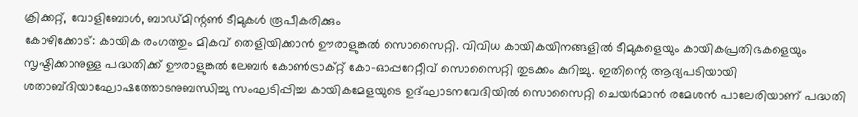ക്രിക്കറ്റ്, വോളിബോൾ, ബാഡ്മിന്റൺ ടീമുകൾ രൂപീകരിക്കും
കോഴിക്കോട്: കായിക രംഗത്തും മികവ് തെളിയിക്കാൻ ഊരാളുങ്കൽ സൊസൈറ്റി. വിവിധ കായികയിനങ്ങളിൽ ടീമുകളെയും കായികപ്രതിഭകളെയും സൃഷ്ടിക്കാനുള്ള പദ്ധതിക്ക് ഊരാളുങ്കൽ ലേബർ കോൺട്രാക്റ്റ് കോ-ഓപ്പറേറ്റീവ് സൊസൈറ്റി തുടക്കം കുറിച്ചു. ഇതിന്റെ ആദ്യപടിയായി ശതാബ്ദിയാഘോഷത്തോടനുബന്ധിച്ചു സംഘടിപ്പിച്ച കായികമേളയുടെ ഉദ്ഘാടനവേദിയിൽ സൊസൈറ്റി ചെയർമാൻ രമേശൻ പാലേരിയാണ് പദ്ധതി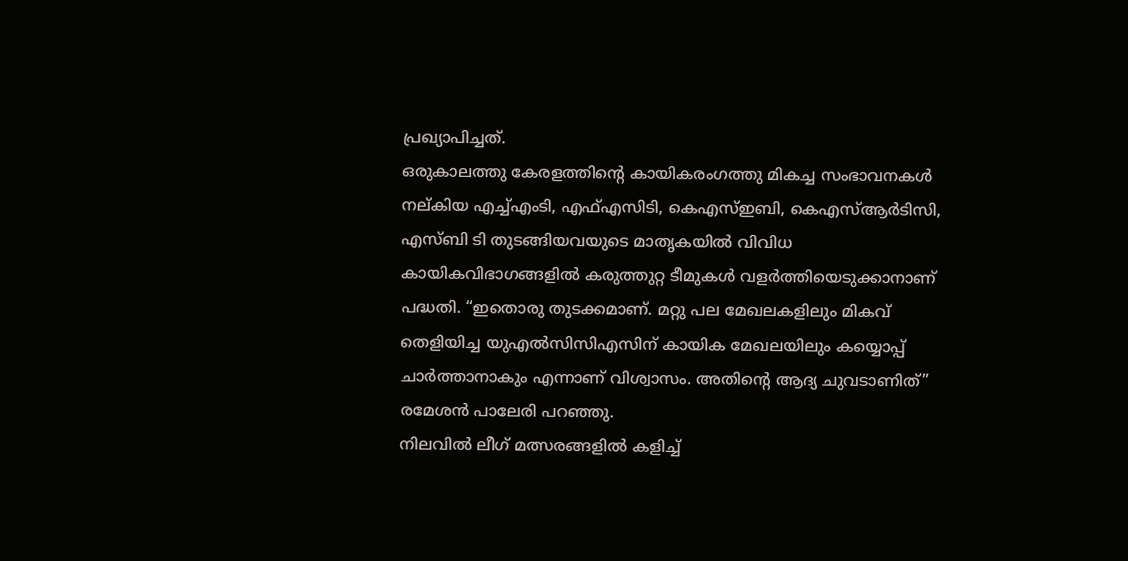പ്രഖ്യാപിച്ചത്.
ഒരുകാലത്തു കേരളത്തിന്റെ കായികരംഗത്തു മികച്ച സംഭാവനകൾ നല്കിയ എച്ച്എംടി, എഫ്എസിടി, കെഎസ്ഇബി, കെഎസ്ആർടിസി, എസ്ബി ടി തുടങ്ങിയവയുടെ മാതൃകയിൽ വിവിധ കായികവിഭാഗങ്ങളിൽ കരുത്തുറ്റ ടീമുകൾ വളർത്തിയെടുക്കാനാണ് പദ്ധതി. “ഇതൊരു തുടക്കമാണ്. മറ്റു പല മേഖലകളിലും മികവ് തെളിയിച്ച യുഎൽസിസിഎസിന് കായിക മേഖലയിലും കയ്യൊപ്പ് ചാർത്താനാകും എന്നാണ് വിശ്വാസം. അതിന്റെ ആദ്യ ചുവടാണിത്” രമേശൻ പാലേരി പറഞ്ഞു.
നിലവിൽ ലീഗ് മത്സരങ്ങളിൽ കളിച്ച്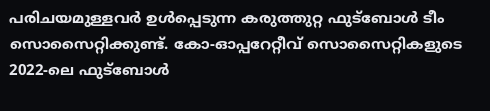പരിചയമുള്ളവർ ഉൾപ്പെടുന്ന കരുത്തുറ്റ ഫുട്ബോൾ ടീം സൊസൈറ്റിക്കുണ്ട്. കോ-ഓപ്പറേറ്റീവ് സൊസൈറ്റികളുടെ 2022-ലെ ഫുട്ബോൾ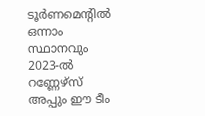ടൂർണമെന്റിൽ ഒന്നാം സ്ഥാനവും 2023-ൽ റണ്ണേഴ്സ് അപ്പും ഈ ടീം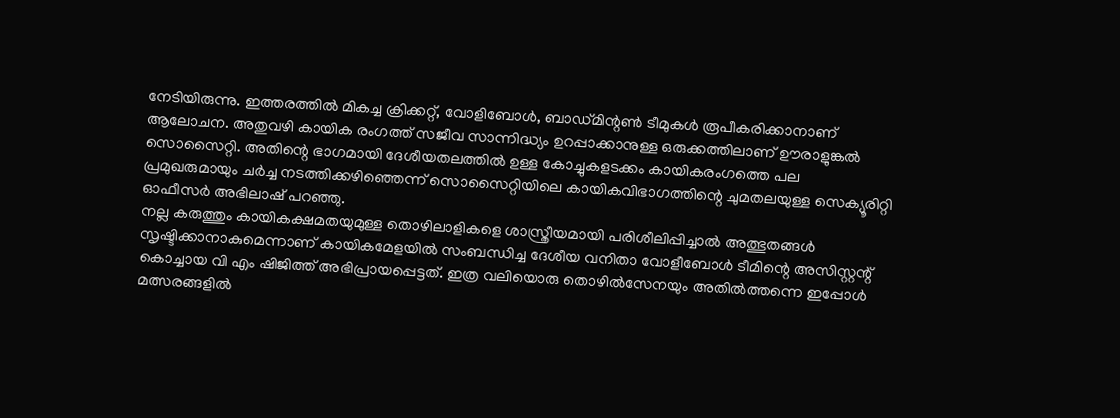നേടിയിരുന്നു. ഇത്തരത്തിൽ മികച്ച ക്രിക്കറ്റ്, വോളിബോൾ, ബാഡ്മിന്റൺ ടീമുകൾ രൂപീകരിക്കാനാണ് ആലോചന. അതുവഴി കായിക രംഗത്ത് സജീവ സാന്നിദ്ധ്യം ഉറപ്പാക്കാനുള്ള ഒരുക്കത്തിലാണ് ഊരാളുങ്കൽ സൊസൈറ്റി. അതിന്റെ ഭാഗമായി ദേശീയതലത്തിൽ ഉള്ള കോച്ചുകളടക്കം കായികരംഗത്തെ പല പ്രമുഖരുമായും ചർച്ച നടത്തിക്കഴിഞ്ഞെന്ന് സൊസൈറ്റിയിലെ കായികവിഭാഗത്തിന്റെ ചുമതലയുള്ള സെക്യൂരിറ്റി ഓഫീസർ അഭിലാഷ് പറഞ്ഞു.
നല്ല കരുത്തും കായികക്ഷമതയുമുള്ള തൊഴിലാളികളെ ശാസ്ത്രീയമായി പരിശീലിപ്പിച്ചാൽ അത്ഭുതങ്ങൾ സൃഷ്ടിക്കാനാകുമെന്നാണ് കായികമേളയിൽ സംബന്ധിച്ച ദേശീയ വനിതാ വോളീബോൾ ടീമിന്റെ അസിസ്റ്റന്റ് കൊച്ചായ വി എം ഷിജിത്ത് അഭിപ്രായപ്പെട്ടത്. ഇത്ര വലിയൊരു തൊഴിൽസേനയും അതിൽത്തന്നെ ഇപ്പോൾ മത്സരങ്ങളിൽ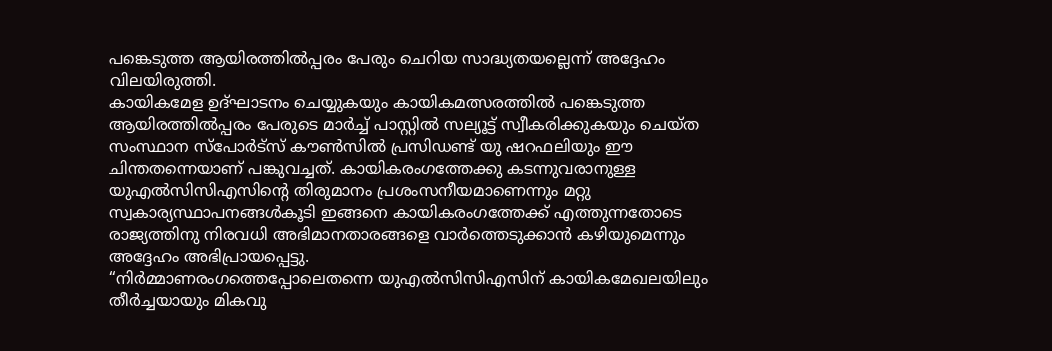പങ്കെടുത്ത ആയിരത്തിൽപ്പരം പേരും ചെറിയ സാദ്ധ്യതയല്ലെന്ന് അദ്ദേഹം വിലയിരുത്തി.
കായികമേള ഉദ്ഘാടനം ചെയ്യുകയും കായികമത്സരത്തിൽ പങ്കെടുത്ത ആയിരത്തിൽപ്പരം പേരുടെ മാർച്ച് പാസ്റ്റിൽ സല്യൂട്ട് സ്വീകരിക്കുകയും ചെയ്ത സംസ്ഥാന സ്പോർട്സ് കൗൺസിൽ പ്രസിഡണ്ട് യു ഷറഫലിയും ഈ ചിന്തതന്നെയാണ് പങ്കുവച്ചത്. കായികരംഗത്തേക്കു കടന്നുവരാനുള്ള യുഎൽസിസിഎസിന്റെ തിരുമാനം പ്രശംസനീയമാണെന്നും മറ്റു സ്വകാര്യസ്ഥാപനങ്ങൾകൂടി ഇങ്ങനെ കായികരംഗത്തേക്ക് എത്തുന്നതോടെ രാജ്യത്തിനു നിരവധി അഭിമാനതാരങ്ങളെ വാർത്തെടുക്കാൻ കഴിയുമെന്നും അദ്ദേഹം അഭിപ്രായപ്പെട്ടു.
“നിർമ്മാണരംഗത്തെപ്പോലെതന്നെ യുഎൽസിസിഎസിന് കായികമേഖലയിലും തീർച്ചയായും മികവു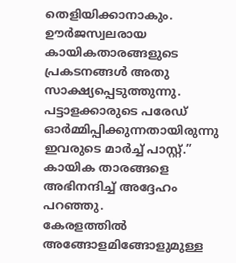തെളിയിക്കാനാകും. ഊർജസ്വലരായ കായികതാരങ്ങളുടെ പ്രകടനങ്ങൾ അതു സാക്ഷ്യപ്പെടുത്തുന്നു. പട്ടാളക്കാരുടെ പരേഡ് ഓർമ്മിപ്പിക്കുന്നതായിരുന്നു ഇവരുടെ മാർച്ച് പാസ്റ്റ്.” കായിക താരങ്ങളെ അഭിനന്ദിച്ച് അദ്ദേഹം പറഞ്ഞു.
കേരളത്തിൽ അങ്ങോളമിങ്ങോളുമുള്ള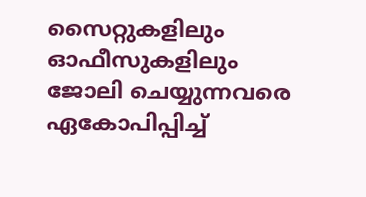സൈറ്റുകളിലും ഓഫീസുകളിലും ജോലി ചെയ്യുന്നവരെ ഏകോപിപ്പിച്ച്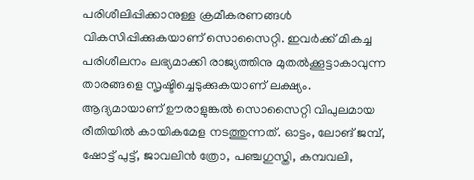പരിശീലിപ്പിക്കാനുള്ള ക്രമീകരണങ്ങൾ വികസിപ്പിക്കുകയാണ് സൊസൈറ്റി. ഇവർക്ക് മികച്ച പരിശീലനം ലഭ്യമാക്കി രാജ്യത്തിനു മുതൽക്കൂട്ടാകാവുന്ന താരങ്ങളെ സൃഷ്ടിച്ചെടുക്കുകയാണ് ലക്ഷ്യം.
ആദ്യമായാണ് ഊരാളുങ്കൽ സൊസൈറ്റി വിപുലമായ രീതിയിൽ കായികമേള നടത്തുന്നത്. ഓട്ടം, ലോങ് ജമ്പ്, ഷോട്ട് പുട്ട്, ജാവലിൻ ത്രോ, പഞ്ചഗുസ്തി, കമ്പവലി,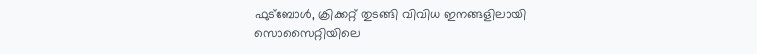ഫുട്ബോൾ, ക്രിക്കറ്റ് തുടങ്ങി വിവിധ ഇനങ്ങളിലായി സൊസൈറ്റിയിലെ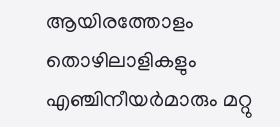ആയിരത്തോളം തൊഴിലാളികളും എഞ്ചിനീയർമാരും മറ്റു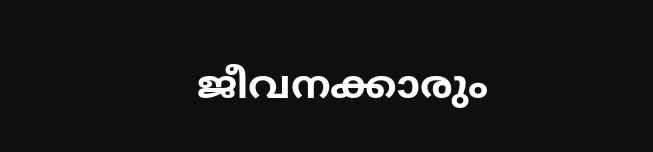ജീവനക്കാരും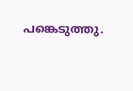പങ്കെടുത്തു.